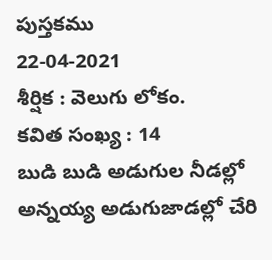పుస్తకము
22-04-2021
శీర్షిక : వెలుగు లోకం.
కవిత సంఖ్య : 14
బుడి బుడి అడుగుల నీడల్లో
అన్నయ్య అడుగుజాడల్లో చేరి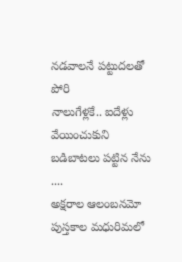నడవాలనే పట్టుదలతో పోరి
నాలుగేళ్లకే.. ఐదేళ్లు వేయించుకుని
బడిబాటలు పట్టిన నేను ....
అక్షరాల ఆలంబనమో
పుస్తకాల మధురిమలో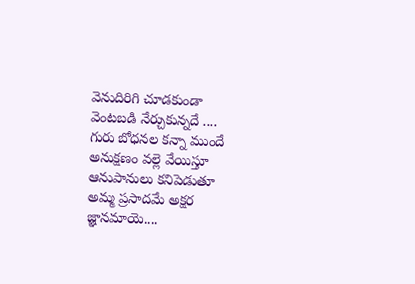వెనుదిరిగి చూడకుండా
వెంటబడి నేర్చుకున్నదే ....
గురు బోధనల కన్నా ముందే
అనుక్షణం వల్లె వేయిస్తూ
ఆనుపానులు కనిపెడుతూ
అమ్మ ప్రసాదమే అక్షర జ్ఞానమాయె....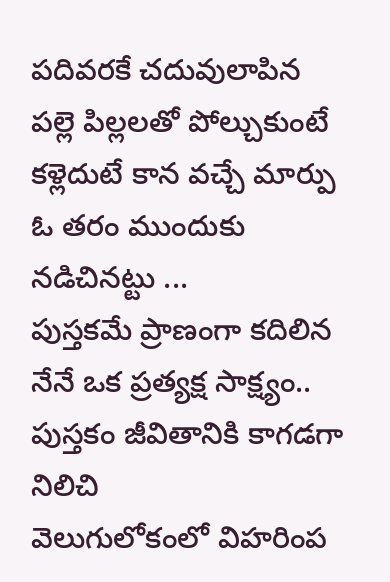పదివరకే చదువులాపిన
పల్లె పిల్లలతో పోల్చుకుంటే
కళ్లెదుటే కాన వచ్చే మార్పు
ఓ తరం ముందుకు నడిచినట్టు ...
పుస్తకమే ప్రాణంగా కదిలిన
నేనే ఒక ప్రత్యక్ష సాక్ష్యం..
పుస్తకం జీవితానికి కాగడగా నిలిచి
వెలుగులోకంలో విహరింప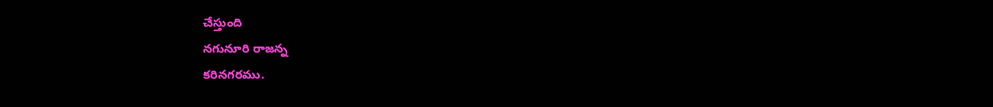చేస్తుంది
నగునూరి రాజన్న
కరినగరము.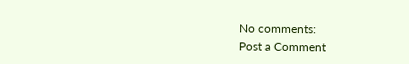No comments:
Post a Comment